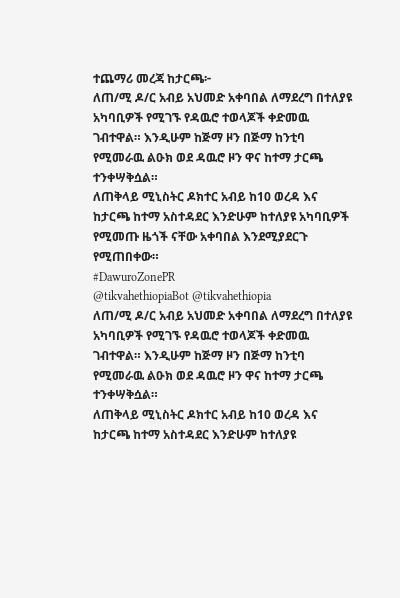ተጨማሪ መረጃ ከታርጫ፦
ለጠ/ሚ ዶ/ር አብይ አህመድ አቀባበል ለማደረግ በተለያዩ አካባቢዎች የሚገኙ የዳዉሮ ተወላጆች ቀድመዉ ገብተዋል። እንዲሁም ከጅማ ዞን በጅማ ከንቲባ የሚመራዉ ልዑክ ወደ ዳዉሮ ዞን ዋና ከተማ ታርጫ ተንቀሣቅሷል።
ለጠቅላይ ሚኒስትር ዶክተር አብይ ከ10 ወረዳ እና ከታርጫ ከተማ አስተዳደር እንድሁም ከተለያዩ አካባቢዎች የሚመጡ ዜጎች ናቸው አቀባበል እንደሚያደርጉ የሚጠበቀው።
#DawuroZonePR
@tikvahethiopiaBot @tikvahethiopia
ለጠ/ሚ ዶ/ር አብይ አህመድ አቀባበል ለማደረግ በተለያዩ አካባቢዎች የሚገኙ የዳዉሮ ተወላጆች ቀድመዉ ገብተዋል። እንዲሁም ከጅማ ዞን በጅማ ከንቲባ የሚመራዉ ልዑክ ወደ ዳዉሮ ዞን ዋና ከተማ ታርጫ ተንቀሣቅሷል።
ለጠቅላይ ሚኒስትር ዶክተር አብይ ከ10 ወረዳ እና ከታርጫ ከተማ አስተዳደር እንድሁም ከተለያዩ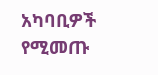አካባቢዎች የሚመጡ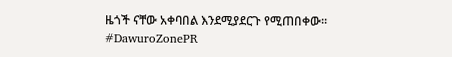ዜጎች ናቸው አቀባበል እንደሚያደርጉ የሚጠበቀው።
#DawuroZonePR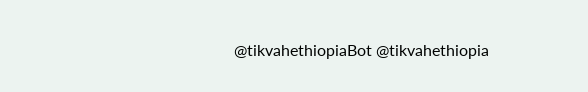@tikvahethiopiaBot @tikvahethiopia